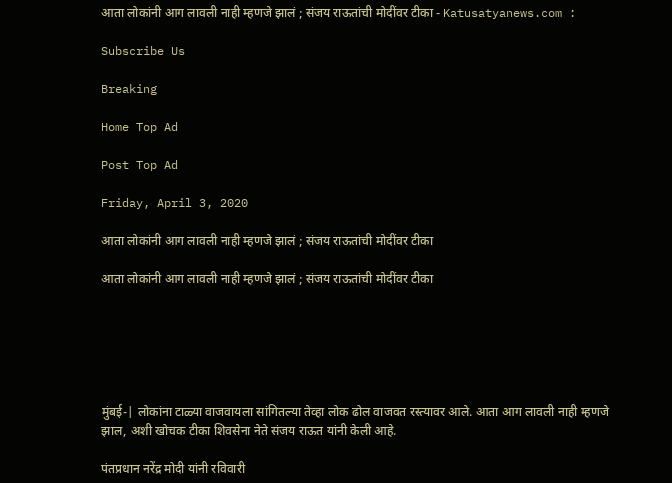आता लोकांनी आग लावली नाही म्हणजे झालं ; संजय राऊतांची मोदींवर टीका - Katusatyanews.com :

Subscribe Us

Breaking

Home Top Ad

Post Top Ad

Friday, April 3, 2020

आता लोकांनी आग लावली नाही म्हणजे झालं ; संजय राऊतांची मोदींवर टीका

आता लोकांनी आग लावली नाही म्हणजे झालं ; संजय राऊतांची मोदींवर टीका






मुंबई-| लोकांना टाळ्या वाजवायला सांगितल्या तेव्हा लोक ढोल वाजवत रस्त्यावर आले. आता आग लावली नाही म्हणजे झाल, अशी खोचक टीका शिवसेना नेते संजय राऊत यांनी केली आहे.

पंतप्रधान नरेंद्र मोदी यांनी रविवारी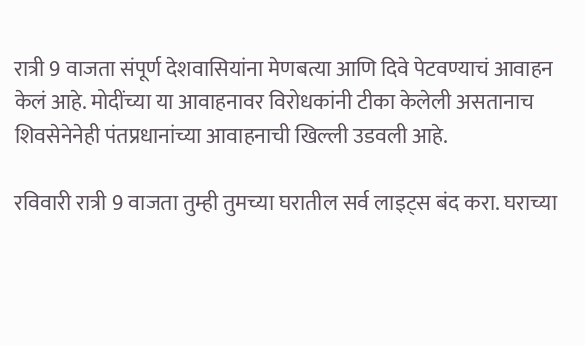रात्री 9 वाजता संपूर्ण देशवासियांना मेणबत्या आणि दिवे पेटवण्याचं आवाहन केलं आहे. मोदींच्या या आवाहनावर विरोधकांनी टीका केलेली असतानाच शिवसेनेनेही पंतप्रधानांच्या आवाहनाची खिल्ली उडवली आहे.

रविवारी रात्री 9 वाजता तुम्ही तुमच्या घरातील सर्व लाइट्स बंद करा. घराच्या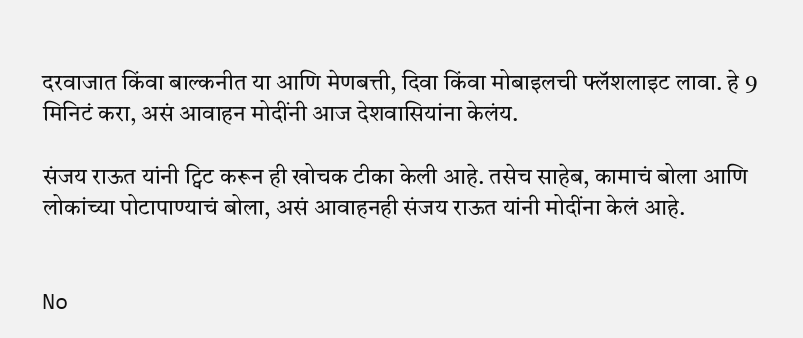दरवाजात किंवा बाल्कनीत या आणि मेणबत्ती, दिवा किंवा मोबाइलची फ्लॅशलाइट लावा. हे 9 मिनिटं करा, असं आवाहन मोदींनी आज देशवासियांना केलंय.

संजय राऊत यांनी ट्विट करून ही खोचक टीका केली आहे. तसेच साहेब, कामाचं बोला आणि लोकांच्या पोटापाण्याचं बोला, असं आवाहनही संजय राऊत यांनी मोदींना केलं आहे.


No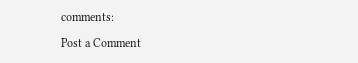comments:

Post a Comment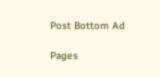Post Bottom Ad

Pages